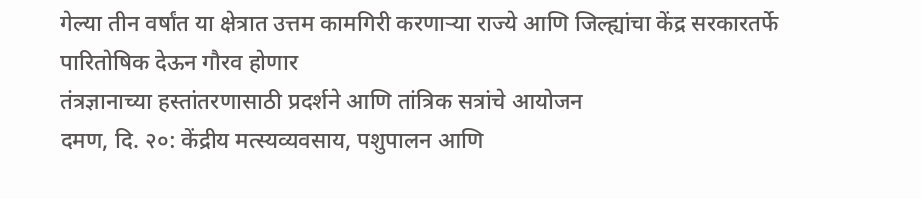गेल्या तीन वर्षांत या क्षेत्रात उत्तम कामगिरी करणाऱ्या राज्ये आणि जिल्ह्यांचा केंद्र सरकारतर्फे पारितोषिक देऊन गौरव होणार
तंत्रज्ञानाच्या हस्तांतरणासाठी प्रदर्शने आणि तांत्रिक सत्रांचे आयोजन
दमण, दि. २०: केंद्रीय मत्स्यव्यवसाय, पशुपालन आणि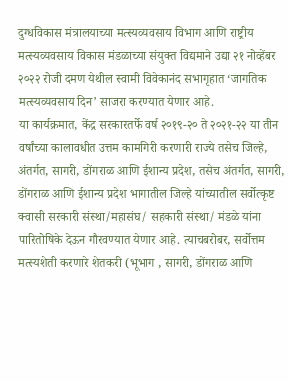दुग्धविकास मंत्रालयाच्या मत्स्यव्यवसाय विभाग आणि राष्ट्रीय मत्स्यव्यवसाय विकास मंडळाच्या संयुक्त विद्यमाने उद्या २१ नोव्हेंबर २०२२ रोजी दमण येथील स्वामी विवेकानंद सभागृहात ‘जागतिक मत्स्यव्यवसाय दिन’ साजरा करण्यात येणार आहे.
या कार्यक्रमात, केंद्र सरकारतर्फे वर्ष २०१९-२० ते २०२१-२२ या तीन वर्षांच्या कालावधीत उत्तम कामगिरी करणारी राज्ये तसेच जिल्हे, अंतर्गत, सागरी, डोंगराळ आणि ईशान्य प्रदेश, तसेच अंतर्गत, सागरी, डोंगराळ आणि ईशान्य प्रदेश भागातील जिल्हे यांच्यातील सर्वोत्कृष्ट क्वासी सरकारी संस्था/महासंघ/ सहकारी संस्था/ मंडळे यांना पारितोषिके देऊन गौरवण्यात येणार आहे. त्याचबरोबर, सर्वोत्तम मत्स्यशेती करणारे शेतकरी (भूभाग , सागरी, डोंगराळ आणि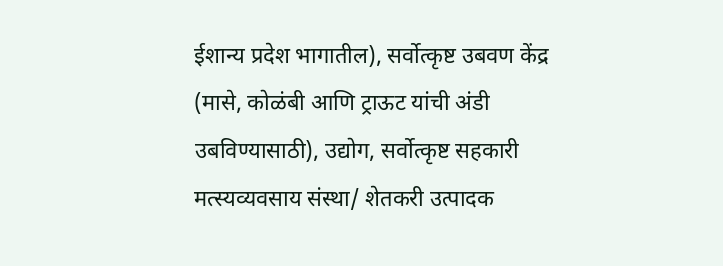ईशान्य प्रदेश भागातील), सर्वोत्कृष्ट उबवण केंद्र (मासे, कोळंबी आणि ट्राऊट यांची अंडी उबविण्यासाठी), उद्योग, सर्वोत्कृष्ट सहकारी मत्स्यव्यवसाय संस्था/ शेतकरी उत्पादक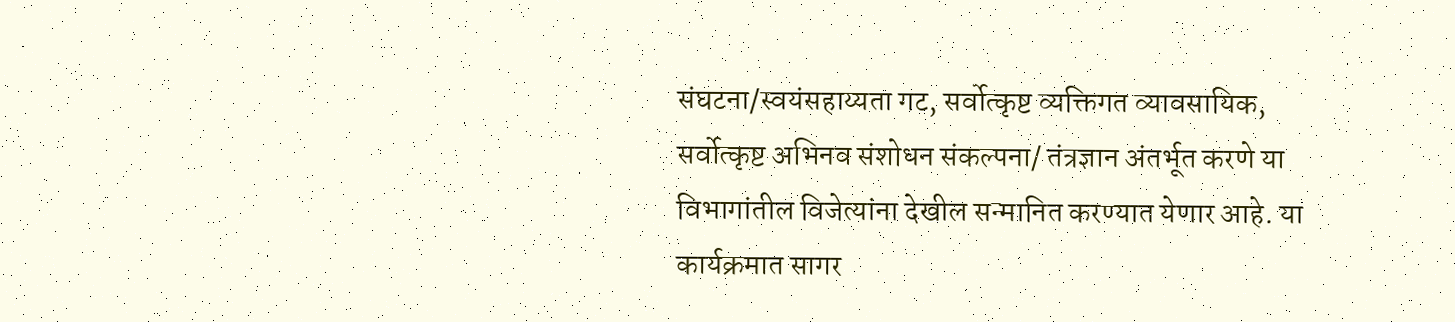संघटना/स्वयंसहाय्यता गट, सर्वोत्कृष्ट व्यक्तिगत व्यावसायिक, सर्वोत्कृष्ट अभिनव संशोधन संकल्पना/ तंत्रज्ञान अंतर्भूत करणे या विभागांतील विजेत्यांना देखील सन्मानित करण्यात येणार आहे. या कार्यक्रमात सागर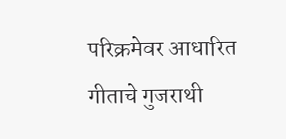परिक्रमेवर आधारित गीताचे गुजराथी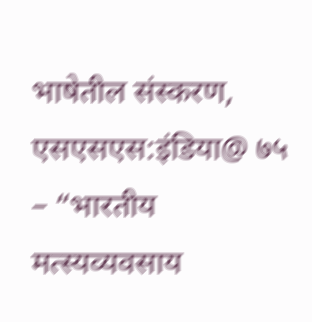भाषेतील संस्करण, एसएसएस:इंडिया@ ७५ – “भारतीय मत्स्यव्यवसाय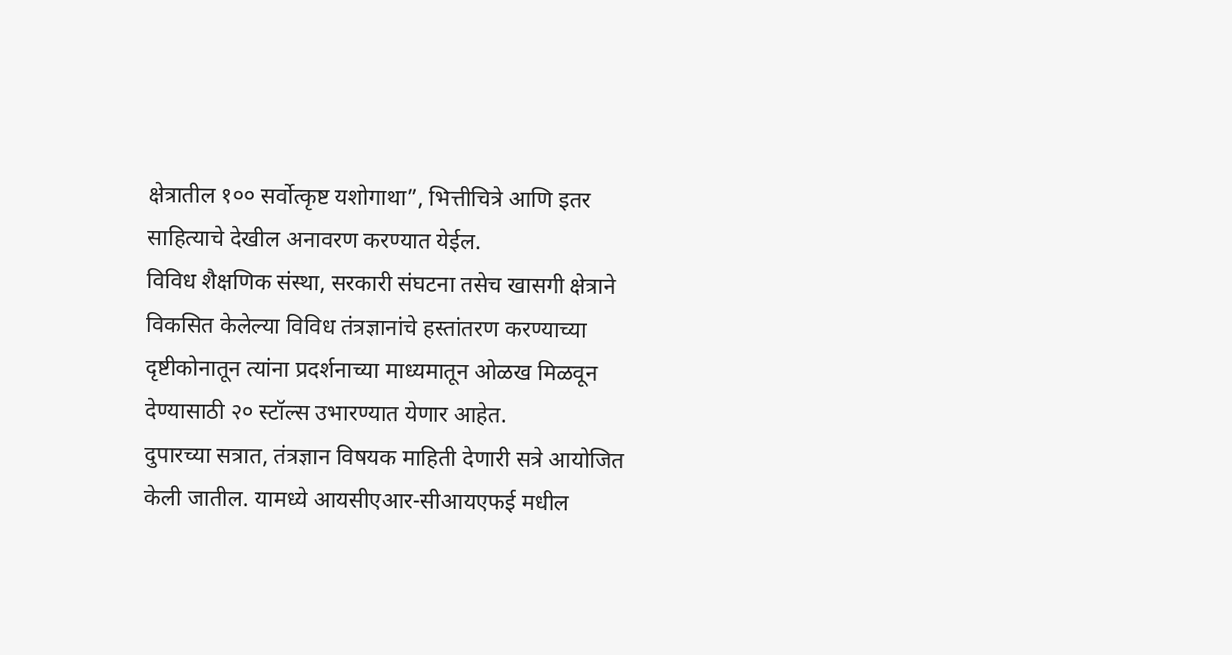क्षेत्रातील १०० सर्वोत्कृष्ट यशोगाथा”, भित्तीचित्रे आणि इतर साहित्याचे देखील अनावरण करण्यात येईल.
विविध शैक्षणिक संस्था, सरकारी संघटना तसेच खासगी क्षेत्राने विकसित केलेल्या विविध तंत्रज्ञानांचे हस्तांतरण करण्याच्या दृष्टीकोनातून त्यांना प्रदर्शनाच्या माध्यमातून ओळख मिळवून देण्यासाठी २० स्टॉल्स उभारण्यात येणार आहेत.
दुपारच्या सत्रात, तंत्रज्ञान विषयक माहिती देणारी सत्रे आयोजित केली जातील. यामध्ये आयसीएआर-सीआयएफई मधील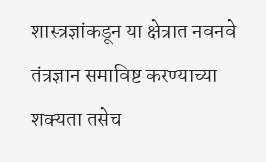शास्त्रज्ञांकडून या क्षेत्रात नवनवे तंत्रज्ञान समाविष्ट करण्याच्या शक्यता तसेच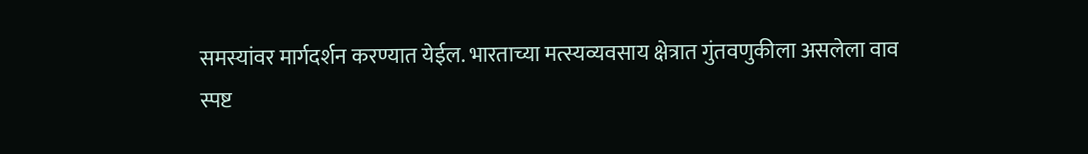समस्यांवर मार्गदर्शन करण्यात येईल. भारताच्या मत्स्यव्यवसाय क्षेत्रात गुंतवणुकीला असलेला वाव स्पष्ट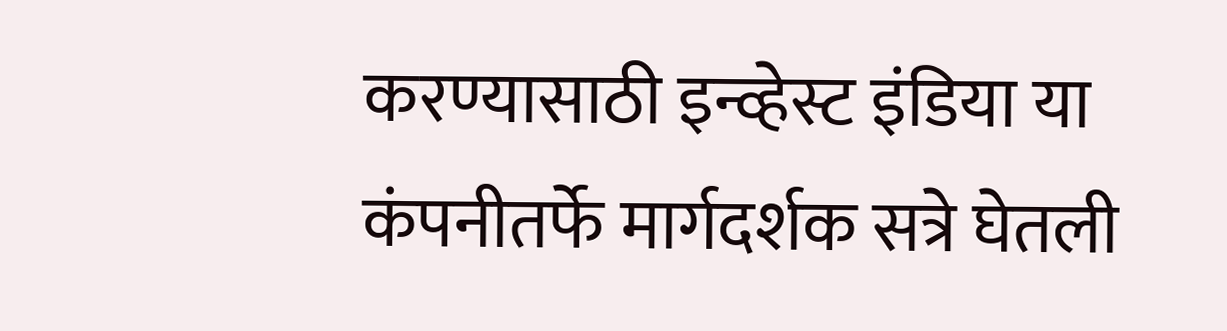करण्यासाठी इन्व्हेस्ट इंडिया या कंपनीतर्फे मार्गदर्शक सत्रे घेतली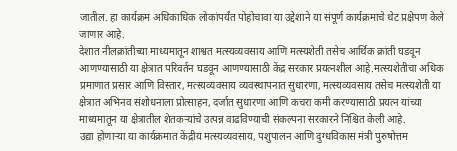जातील. हा कार्यक्रम अधिकाधिक लोकांपर्यंत पोहोचावा या उद्देशाने या संपूर्ण कार्यक्रमाचे थेट प्रक्षेपण केले जाणार आहे.
देशात नीलक्रांतीच्या माध्यमातून शाश्वत मत्स्यव्यवसाय आणि मत्स्यशेती तसेच आर्थिक क्रांती घडवून आणण्यासाठी या क्षेत्रात परिवर्तन घडवून आणण्यासाठी केंद्र सरकार प्रयत्नशील आहे.मत्स्यशेतीचा अधिक प्रमाणात प्रसार आणि विस्तार, मत्स्यव्यवसाय व्यवस्थापनात सुधारणा, मत्स्यव्यवसाय तसेच मत्स्यशेती या क्षेत्रात अभिनव संशोधनाला प्रोत्साहन, दर्जात सुधारणा आणि कचरा कमी करण्यासाठी प्रयत्न यांच्या माध्यमातून या क्षेत्रातील शेतकऱ्यांचे उत्पन्न वाढविण्याची संकल्पना सरकारने निश्चित केली आहे.
उद्या होणाऱ्या या कार्यक्रमात केंद्रीय मत्स्यव्यवसाय, पशुपालन आणि दुग्धविकास मंत्री पुरुषोत्तम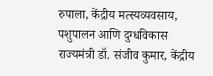रुपाला, केंद्रीय मत्स्यव्यवसाय, पशुपालन आणि दुग्धविकास राज्यमंत्री डॉ. संजीव कुमार, केंद्रीय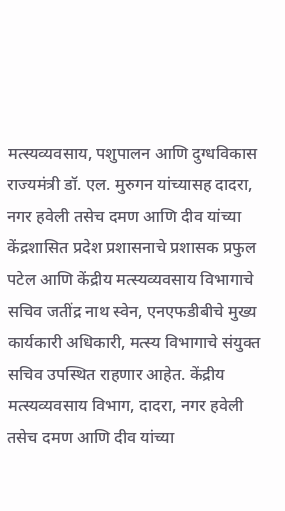मत्स्यव्यवसाय, पशुपालन आणि दुग्धविकास राज्यमंत्री डॉ. एल. मुरुगन यांच्यासह दादरा, नगर हवेली तसेच दमण आणि दीव यांच्या केंद्रशासित प्रदेश प्रशासनाचे प्रशासक प्रफुल पटेल आणि केंद्रीय मत्स्यव्यवसाय विभागाचे सचिव जतींद्र नाथ स्वेन, एनएफडीबीचे मुख्य कार्यकारी अधिकारी, मत्स्य विभागाचे संयुक्त सचिव उपस्थित राहणार आहेत. केंद्रीय मत्स्यव्यवसाय विभाग, दादरा, नगर हवेली तसेच दमण आणि दीव यांच्या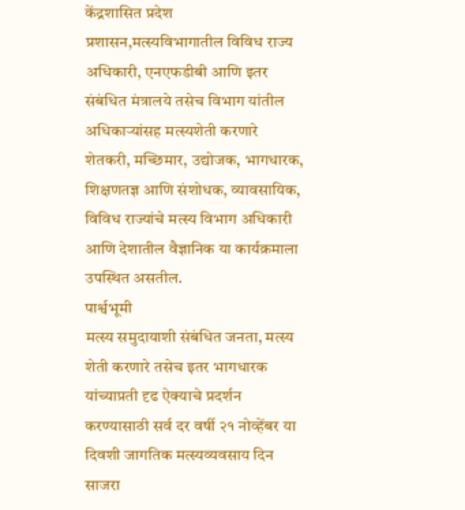केंद्रशासित प्रदेश प्रशासन,मत्स्यविभागातील विविध राज्य अधिकारी, एनएफडीबी आणि इतर संबंधित मंत्रालये तसेच विभाग यांतील अधिकाऱ्यांसह मत्स्यशेती करणारे शेतकरी, मच्छिमार, उद्योजक, भागधारक, शिक्षणतज्ञ आणि संशोधक, व्यावसायिक, विविध राज्यांचे मत्स्य विभाग अधिकारी आणि देशातील वैज्ञानिक या कार्यक्रमाला उपस्थित असतील.
पार्श्वभूमी
मत्स्य समुदायाशी संबंधित जनता, मत्स्य शेती करणारे तसेच इतर भागधारक यांच्याप्रती दृढ ऐक्याचे प्रदर्शन करण्यासाठी सर्व दर वर्षी २१ नोव्हेंबर या दिवशी जागतिक मत्स्यव्यवसाय दिन साजरा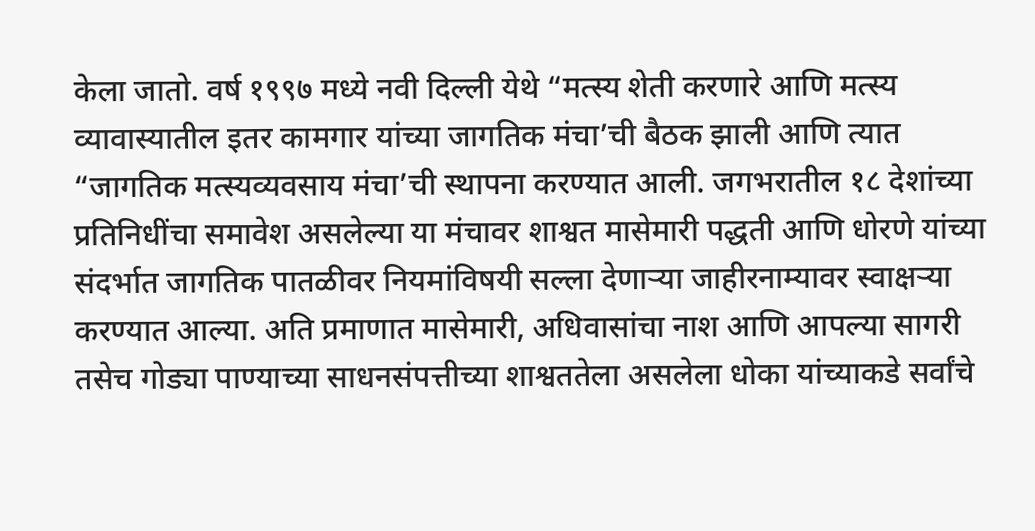केला जातो. वर्ष १९९७ मध्ये नवी दिल्ली येथे “मत्स्य शेती करणारे आणि मत्स्य व्यावास्यातील इतर कामगार यांच्या जागतिक मंचा’ची बैठक झाली आणि त्यात “जागतिक मत्स्यव्यवसाय मंचा’ची स्थापना करण्यात आली. जगभरातील १८ देशांच्या प्रतिनिधींचा समावेश असलेल्या या मंचावर शाश्वत मासेमारी पद्धती आणि धोरणे यांच्या संदर्भात जागतिक पातळीवर नियमांविषयी सल्ला देणाऱ्या जाहीरनाम्यावर स्वाक्षऱ्या करण्यात आल्या. अति प्रमाणात मासेमारी, अधिवासांचा नाश आणि आपल्या सागरी तसेच गोड्या पाण्याच्या साधनसंपत्तीच्या शाश्वततेला असलेला धोका यांच्याकडे सर्वांचे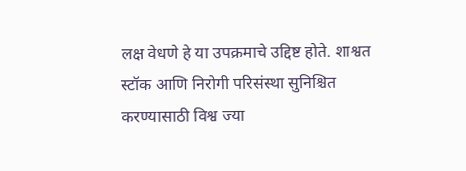लक्ष वेधणे हे या उपक्रमाचे उद्दिष्ट होते. शाश्वत स्टॉक आणि निरोगी परिसंस्था सुनिश्चित करण्यासाठी विश्व ज्या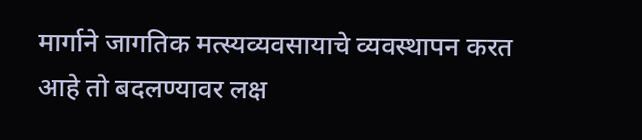मार्गाने जागतिक मत्स्यव्यवसायाचे व्यवस्थापन करत आहे तो बदलण्यावर लक्ष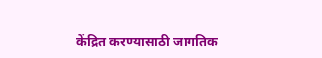केंद्रित करण्यासाठी जागतिक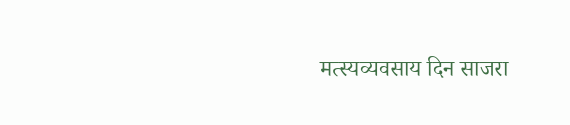मत्स्यव्यवसाय दिन साजरा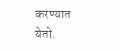करण्यात येतो.